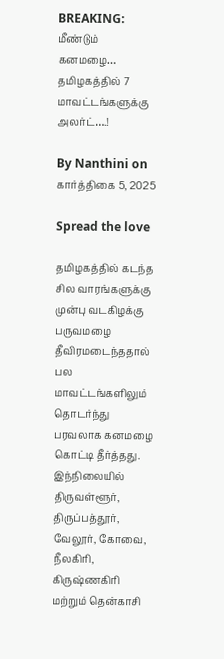BREAKING: மீண்டும் கனமழை… தமிழகத்தில் 7 மாவட்டங்களுக்கு அலர்ட்….!

By Nanthini on கார்த்திகை 5, 2025

Spread the love

தமிழகத்தில் கடந்த சில வாரங்களுக்கு முன்பு வடகிழக்கு பருவமழை தீவிரமடைந்ததால் பல மாவட்டங்களிலும் தொடர்ந்து பரவலாக கனமழை கொட்டி தீர்த்தது. இந்நிலையில் திருவள்ளூர், திருப்பத்தூர், வேலூர், கோவை, நீலகிரி, கிருஷ்ணகிரி மற்றும் தென்காசி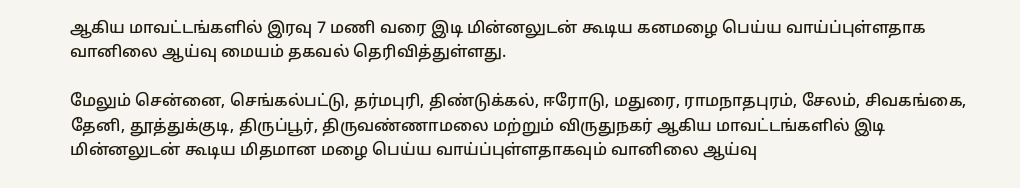ஆகிய மாவட்டங்களில் இரவு 7 மணி வரை இடி மின்னலுடன் கூடிய கனமழை பெய்ய வாய்ப்புள்ளதாக வானிலை ஆய்வு மையம் தகவல் தெரிவித்துள்ளது.

மேலும் சென்னை, செங்கல்பட்டு, தர்மபுரி, திண்டுக்கல், ஈரோடு, மதுரை, ராமநாதபுரம், சேலம், சிவகங்கை, தேனி, தூத்துக்குடி, திருப்பூர், திருவண்ணாமலை மற்றும் விருதுநகர் ஆகிய மாவட்டங்களில் இடி மின்னலுடன் கூடிய மிதமான மழை பெய்ய வாய்ப்புள்ளதாகவும் வானிலை ஆய்வு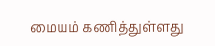மையம் கணித்துள்ளது